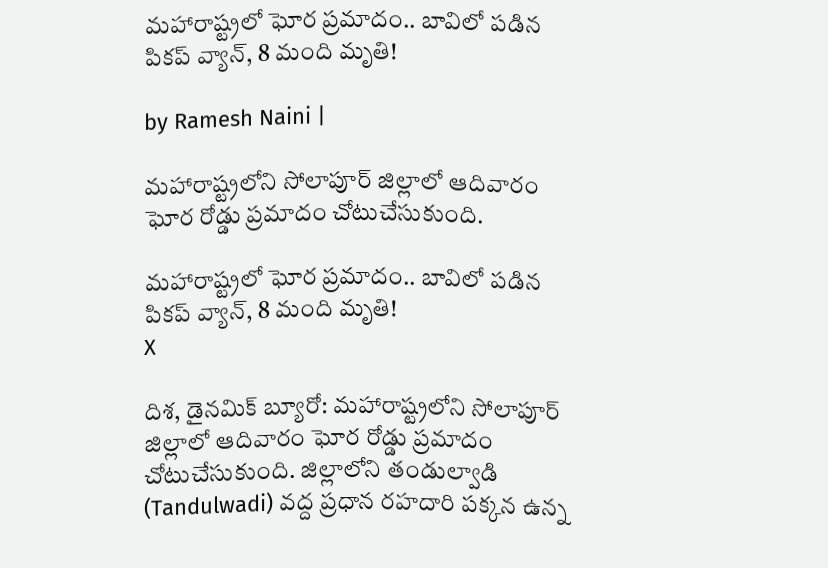మహారాష్ట్రలో ఘోర ప్రమాదం.. బావిలో పడిన పికప్ వ్యాన్, 8 మంది మృతి!

by Ramesh Naini |

మహారాష్ట్రలోని సోలాపూర్ జిల్లాలో ఆదివారం ఘోర రోడ్డు ప్రమాదం చోటుచేసుకుంది.

మహారాష్ట్రలో ఘోర ప్రమాదం.. బావిలో పడిన పికప్ వ్యాన్, 8 మంది మృతి!
X

దిశ, డైనమిక్ బ్యూరో: మహారాష్ట్రలోని సోలాపూర్ జిల్లాలో ఆదివారం ఘోర రోడ్డు ప్రమాదం చోటుచేసుకుంది. జిల్లాలోని తండుల్వాడి (Tandulwadi) వద్ద ప్రధాన రహదారి పక్కన ఉన్న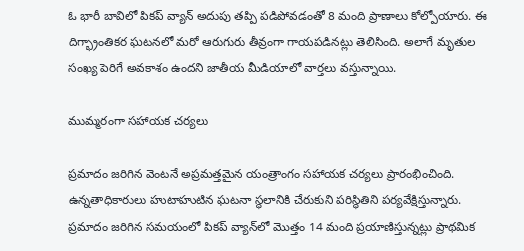ఓ భారీ బావిలో పికప్ వ్యాన్ అదుపు తప్పి పడిపోవడంతో 8 మంది ప్రాణాలు కోల్పోయారు. ఈ దిగ్భ్రాంతికర ఘటనలో మరో ఆరుగురు తీవ్రంగా గాయపడినట్లు తెలిసింది. అలాగే మృతుల సంఖ్య పెరిగే అవకాశం ఉందని జాతీయ మీడియాలో వార్తలు వస్తున్నాయి.

ముమ్మరంగా సహాయక చర్యలు

ప్రమాదం జరిగిన వెంటనే అప్రమత్తమైన యంత్రాంగం సహాయక చర్యలు ప్రారంభించింది. ఉన్నతాధికారులు హుటాహుటిన ఘటనా స్థలానికి చేరుకుని పరిస్థితిని పర్యవేక్షిస్తున్నారు. ప్రమాదం జరిగిన సమయంలో పికప్ వ్యాన్‌లో మొత్తం 14 మంది ప్రయాణిస్తున్నట్లు ప్రాథమిక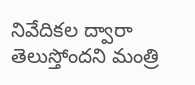నివేదికల ద్వారా తెలుస్తోందని మంత్రి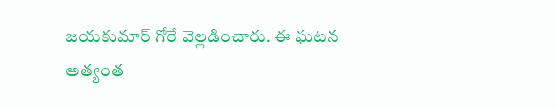జయకుమార్ గోరే వెల్లడించారు. ఈ ఘటన అత్యంత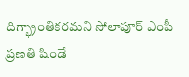దిగ్భ్రాంతికరమని సోలాపూర్ ఎంపీ ప్రణతి షిండే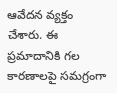ఆవేదన వ్యక్తం చేశారు. ఈ ప్రమాదానికి గల కారణాలపై సమగ్రంగా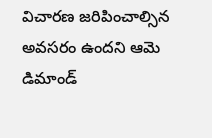విచారణ జరిపించాల్సిన అవసరం ఉందని ఆమె డిమాండ్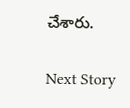చేశారు.

Next Story